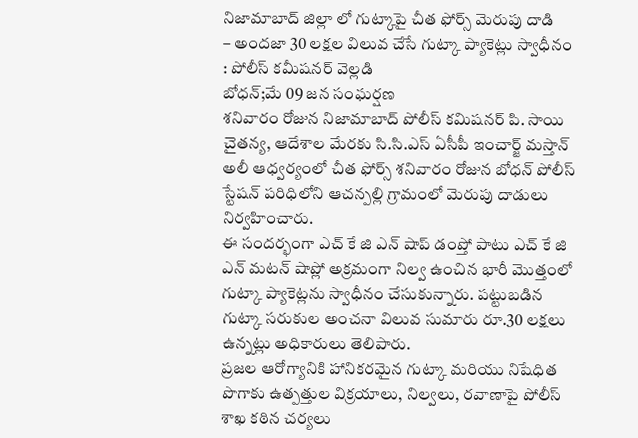నిజామాబాద్ జిల్లా లో గుట్కాపై చీత ఫోర్స్ మెరుపు దాడి
– అందజా 30 లక్షల విలువ చేసే గుట్కా ప్యాకెట్లు స్వాధీనం : పోలీస్ కమీషనర్ వెల్లడి
బోధన్;మే 09 జన సంఘర్షణ
శనివారం రోజున నిజామాబాద్ పోలీస్ కమిషనర్ పి. సాయి చైతన్య, ఆదేశాల మేరకు సి.సి.ఎస్ ఏసీపీ ఇంచార్జ్ మస్తాన్ అలీ ఆధ్వర్యంలో చీత ఫోర్స్ శనివారం రోజున బోధన్ పోలీస్ స్టేషన్ పరిధిలోని ఆచన్పల్లి గ్రామంలో మెరుపు దాడులు నిర్వహించారు.
ఈ సందర్భంగా ఎచ్ కే జి ఎన్ షాప్ డంప్తో పాటు ఎచ్ కే జి ఎన్ మటన్ షాప్లో అక్రమంగా నిల్వ ఉంచిన భారీ మొత్తంలో గుట్కా ప్యాకెట్లను స్వాధీనం చేసుకున్నారు. పట్టుబడిన గుట్కా సరుకుల అంచనా విలువ సుమారు రూ.30 లక్షలు ఉన్నట్లు అధికారులు తెలిపారు.
ప్రజల ఆరోగ్యానికి హానికరమైన గుట్కా మరియు నిషేధిత పొగాకు ఉత్పత్తుల విక్రయాలు, నిల్వలు, రవాణాపై పోలీస్ శాఖ కఠిన చర్యలు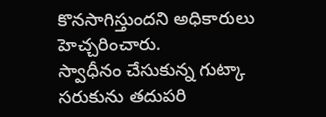కొనసాగిస్తుందని అధికారులు హెచ్చరించారు.
స్వాధీనం చేసుకున్న గుట్కా సరుకును తదుపరి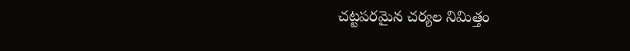చట్టపరమైన చర్యల నిమిత్తం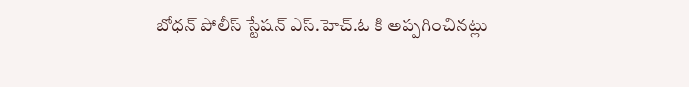బోధన్ పోలీస్ స్టేషన్ ఎస్.హెచ్.ఓ కి అప్పగించినట్లు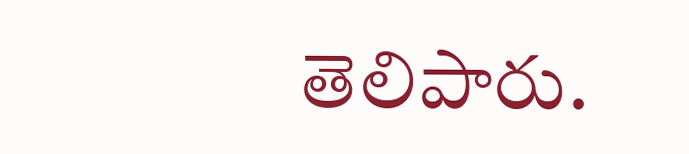తెలిపారు.